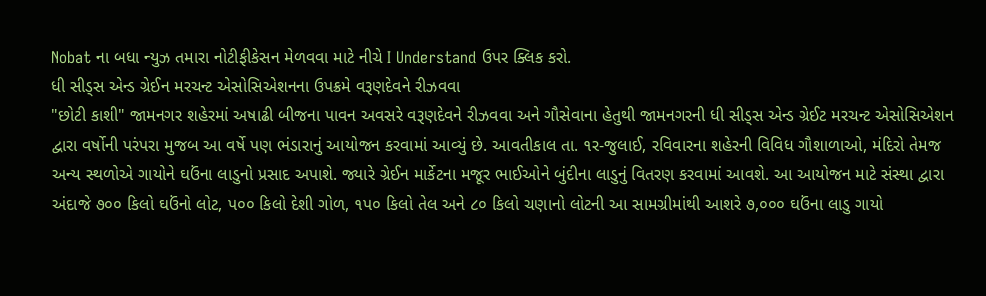Nobat ના બધા ન્યુઝ તમારા નોટીફીકેસન મેળવવા માટે નીચે I Understand ઉપર ક્લિક કરો.
ધી સીડ્સ એન્ડ ગ્રેઈન મરચન્ટ એસોસિએશનના ઉપક્રમે વરૂણદેવને રીઝવવા
"છોટી કાશી" જામનગર શહેરમાં અષાઢી બીજના પાવન અવસરે વરૂણદેવને રીઝવવા અને ગૌસેવાના હેતુથી જામનગરની ધી સીડ્સ એન્ડ ગ્રેઈટ મરચન્ટ એસોસિએશન દ્વારા વર્ષોની પરંપરા મુજબ આ વર્ષે પણ ભંડારાનું આયોજન કરવામાં આવ્યું છે. આવતીકાલ તા. ૧ર-જુલાઈ, રવિવારના શહેરની વિવિધ ગૌશાળાઓ, મંદિરો તેમજ અન્ય સ્થળોએ ગાયોને ઘઉંના લાડુનો પ્રસાદ અપાશે. જ્યારે ગ્રેઈન માર્કેટના મજૂર ભાઈઓને બુંદીના લાડુનું વિતરણ કરવામાં આવશે. આ આયોજન માટે સંસ્થા દ્વારા અંદાજે ૭૦૦ કિલો ઘઉંનો લોટ, પ૦૦ કિલો દેશી ગોળ, ૧પ૦ કિલો તેલ અને ૮૦ કિલો ચણાનો લોટની આ સામગ્રીમાંથી આશરે ૭,૦૦૦ ઘઉંના લાડુ ગાયો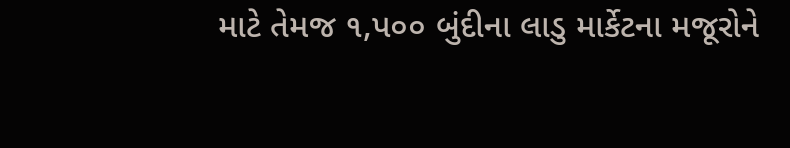માટે તેમજ ૧,પ૦૦ બુંદીના લાડુ માર્કેટના મજૂરોને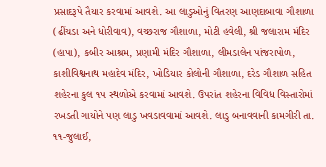પ્રસાદરૂપે તૈયાર કરવામાં આવશે. આ લાડુઓનું વિતરણ આણદાબાવા ગૌશાળા (ઢીંચડા અને ધોરીવાવ), વચ્છરાજ ગૌશાળા, મોટી હવેલી, શ્રી જલારામ મંદિર (હાપા), કબીર આશ્રમ, પ્રણામી મંદિર ગૌશાળા, લીમડાલેન પાંજરાપોળ, કાશીવિશ્વનાથ મહાદેવ મંદિર, ખોડિયાર કોલોની ગૌશાળા, દરેડ ગૌશાળ સહિત શહેરના કુલ ૧પ સ્થળોએ કરવામાં આવશે. ઉપરાંત શહેરના વિવિધ વિસ્તારોમાં રખડતી ગાયોને પણ લાડુ ખવડાવવામાં આવશે. લાડુ બનાવવાની કામગીરી તા. ૧૧-જુલાઈ,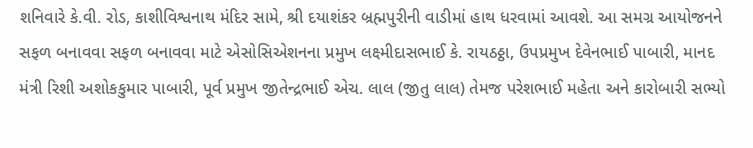શનિવારે કે.વી. રોડ, કાશીવિશ્વનાથ મંદિર સામે, શ્રી દયાશંકર બ્રહ્મપુરીની વાડીમાં હાથ ધરવામાં આવશે. આ સમગ્ર આયોજનને સફળ બનાવવા સફળ બનાવવા માટે એસોસિએશનના પ્રમુખ લક્ષ્મીદાસભાઈ કે. રાયઠઠ્ઠા, ઉપપ્રમુખ દેવેનભાઈ પાબારી, માનદ મંત્રી રિશી અશોકકુમાર પાબારી, પૂર્વ પ્રમુખ જીતેન્દ્રભાઈ એચ. લાલ (જીતુ લાલ) તેમજ પરેશભાઈ મહેતા અને કારોબારી સભ્યો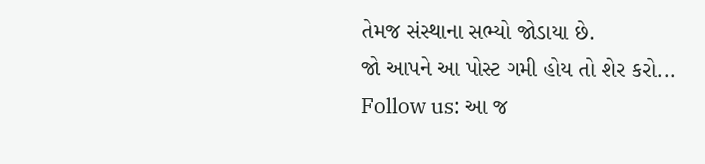તેમજ સંસ્થાના સભ્યો જોડાયા છે.
જો આપને આ પોસ્ટ ગમી હોય તો શેર કરો...
Follow us: આ જ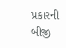પ્રકારની બીજી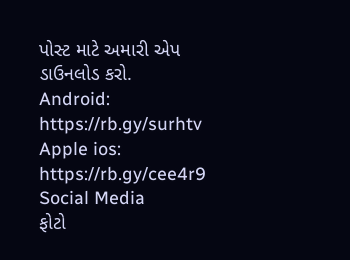પોસ્ટ માટે અમારી એપ ડાઉનલોડ કરો.
Android: https://rb.gy/surhtv
Apple ios: https://rb.gy/cee4r9
Social Media
ફોટો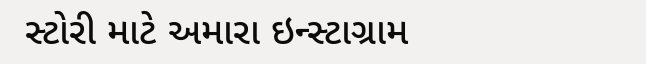સ્ટોરી માટે અમારા ઇન્સ્ટાગ્રામ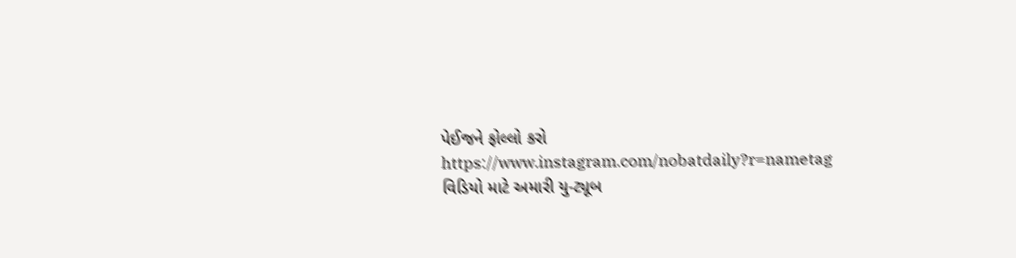પેઈજને ફોલ્લો કરો
https://www.instagram.com/nobatdaily?r=nametag
વિડિયો માટે અમારી યુ-ટ્યૂબ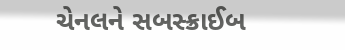ચેનલને સબસ્ક્રાઈબ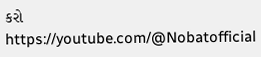કરો
https://youtube.com/@Nobatofficial